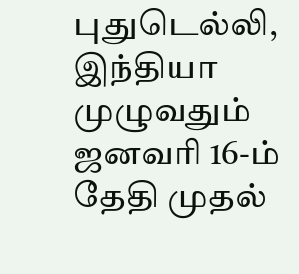புதுடெல்லி,
இந்தியா முழுவதும் ஜனவரி 16-ம் தேதி முதல்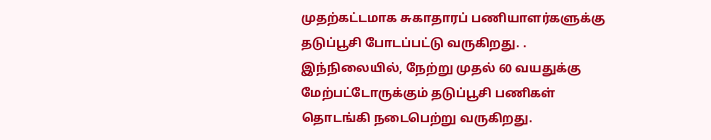முதற்கட்டமாக சுகாதாரப் பணியாளர்களுக்கு தடுப்பூசி போடப்பட்டு வருகிறது. . இந்நிலையில், நேற்று முதல் 60 வயதுக்கு மேற்பட்டோருக்கும் தடுப்பூசி பணிகள் தொடங்கி நடைபெற்று வருகிறது.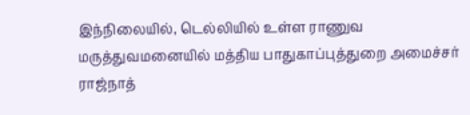இந்நிலையில், டெல்லியில் உள்ள ராணுவ மருத்துவமனையில் மத்திய பாதுகாப்புத்துறை அமைச்சர் ராஜ்நாத்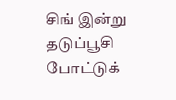சிங் இன்று தடுப்பூசி போட்டுக்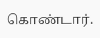கொண்டார்.